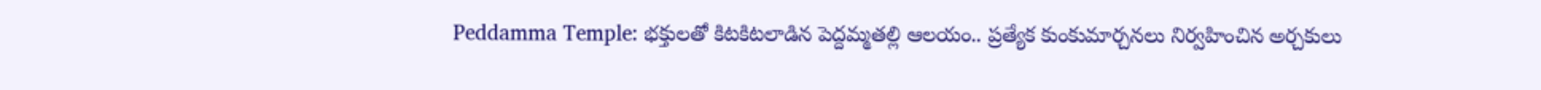Peddamma Temple: భక్తులతో కిటకిటలాడిన పెద్దమ్మతల్లి ఆలయం.. ప్రత్యేక కుంకుమార్చనలు నిర్వహించిన అర్చకులు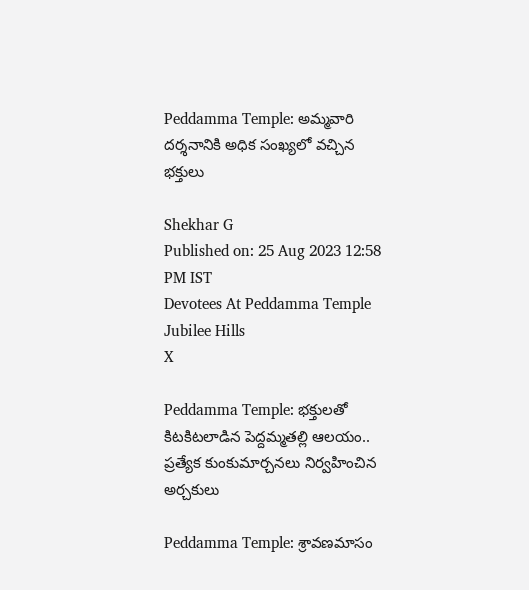Peddamma Temple: అమ్మవారి దర్శనానికి అధిక సంఖ్యలో వచ్చిన భక్తులు

Shekhar G
Published on: 25 Aug 2023 12:58 PM IST
Devotees At Peddamma Temple Jubilee Hills
X

Peddamma Temple: భక్తులతో కిటకిటలాడిన పెద్దమ్మతల్లి ఆలయం.. ప్రత్యేక కుంకుమార్చనలు నిర్వహించిన అర్చకులు

Peddamma Temple: శ్రావణమాసం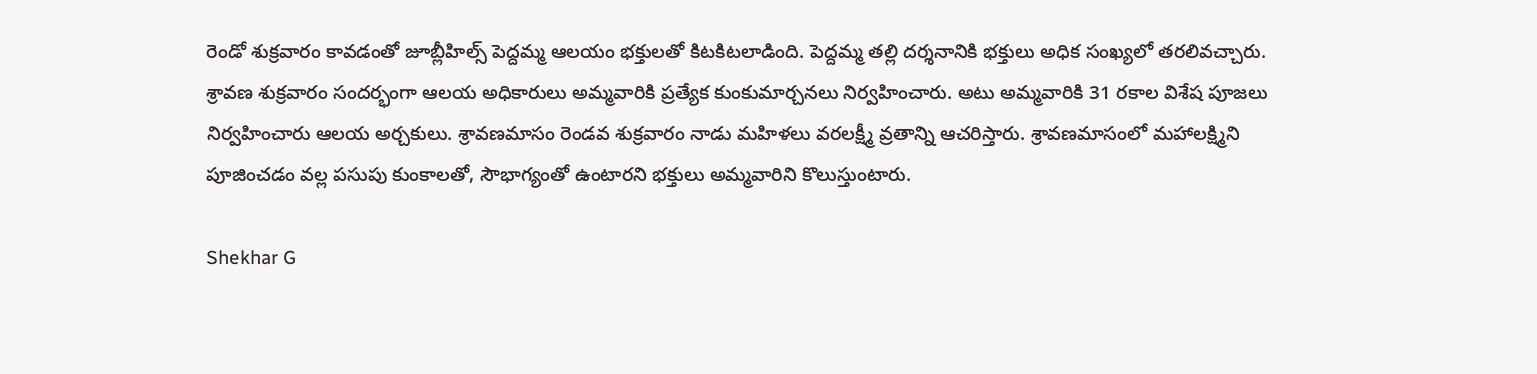రెండో శుక్రవారం కావడంతో జూబ్లీహిల్స్ పెద్దమ్మ ఆలయం భక్తులతో కిటకిటలాడింది. పెద్దమ్మ తల్లి దర్శనానికి భక్తులు అధిక సంఖ్యలో తరలివచ్చారు. శ్రావణ శుక్రవారం సందర్భంగా ఆలయ అధికారులు అమ్మవారికి ప్రత్యేక కుంకుమార్చనలు నిర్వహించారు. అటు అమ్మవారికి 31 రకాల విశేష పూజలు నిర్వహించారు ఆలయ అర్చకులు. శ్రావణమాసం రెండవ శుక్రవారం నాడు మహిళలు వరలక్ష్మీ వ్రతాన్ని ఆచరిస్తారు. శ్రావణమాసంలో మహాలక్ష్మిని పూజించడం వల్ల పసుపు కుంకాలతో, సౌభాగ్యంతో ఉంటారని భక్తులు అమ్మవారిని కొలుస్తుంటారు.

Shekhar G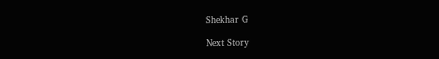Shekhar G

Next Story